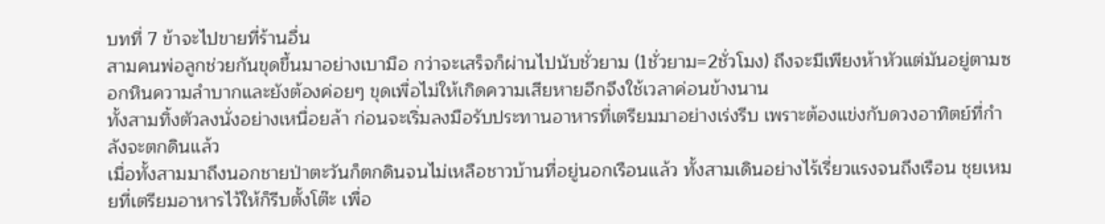บทที่ 7 ข้าจะไปขายที่ร้านอื่น
สามคนพ่อลูกช่วยกันขุดขึ้นมาอย่างเบามือ กว่าจะเสร็จก็ผ่านไปนับชั่วยาม (1ชั่วยาม=2ชั่วโมง) ถึงจะมีเพียงห้าหัวแต่มันอยู่ตามซอกหินความลำบากและยังต้องค่อยๆ ขุดเพื่อไม่ให้เกิดความเสียหายอีกจึงใช้เวลาค่อนข้างนาน
ทั้งสามทิ้งตัวลงนั่งอย่างเหนื่อยล้า ก่อนจะเริ่มลงมือรับประทานอาหารที่เตรียมมาอย่างเร่งรีบ เพราะต้องแข่งกับดวงอาทิตย์ที่กำลังจะตกดินแล้ว
เมื่อทั้งสามมาถึงนอกชายป่าตะวันก็ตกดินจนไม่เหลือชาวบ้านที่อยู่นอกเรือนแล้ว ทั้งสามเดินอย่างไร้เรี่ยวแรงจนถึงเรือน ชุยเหมยที่เตรียมอาหารไว้ให้ก็รีบตั้งโต๊ะ เพื่อ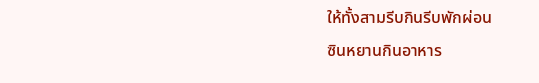ให้ทั้งสามรีบกินรีบพักผ่อน
ซินหยานกินอาหาร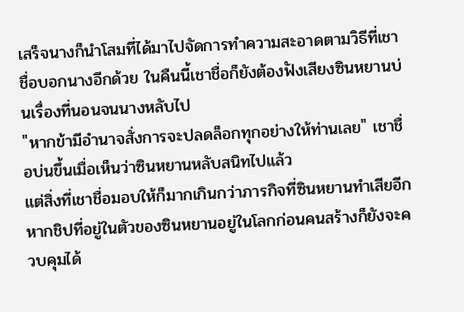เสร็จนางก็นำโสมที่ได้มาไปจัดการทำความสะอาดตามวิธีที่เชาชื่อบอกนางอีกด้วย ในคืนนี้เชาชื่อก็ยังต้องฟังเสียงซินหยานบ่นเรื่องที่นอนจนนางหลับไป
"หากข้ามีอำนาจสั่งการจะปลดล็อกทุกอย่างให้ท่านเลย" เชาชื่อบ่นขึ้นเมื่อเห็นว่าซินหยานหลับสนิทไปแล้ว
แต่สิ่งที่เชาชื่อมอบให้ก็มากเกินกว่าภารกิจที่ซินหยานทำเสียอีก หากชิปที่อยู่ในตัวของซินหยานอยู่ในโลกก่อนคนสร้างก็ยังจะควบคุมได้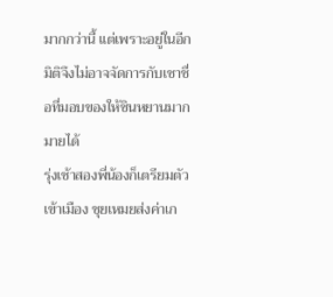มากกว่านี้ แต่เพราะอยู่ในอีกมิติจึงไม่อาจจัดการกับเชาชื่อที่มอบของให้ซินหยานมากมายได้
รุ่งเช้าสองพี่น้องก็เตรียมตัวเข้าเมือง ชุยเหมยส่งค่าเก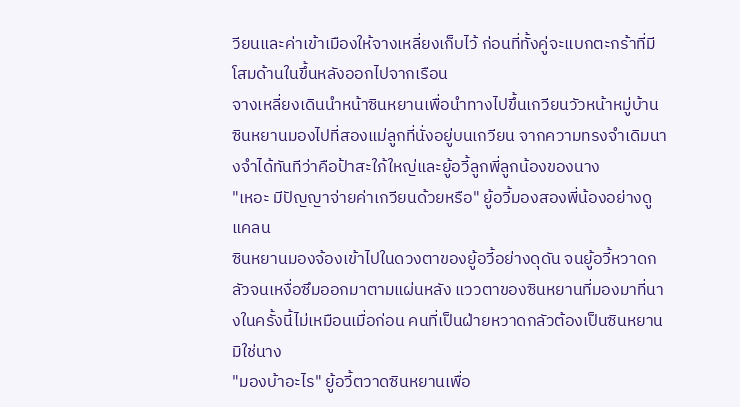วียนและค่าเข้าเมืองให้จางเหลี่ยงเก็บไว้ ก่อนที่ทั้งคู่จะแบกตะกร้าที่มีโสมด้านในขึ้นหลังออกไปจากเรือน
จางเหลี่ยงเดินนำหน้าซินหยานเพื่อนำทางไปขึ้นเกวียนวัวหน้าหมู่บ้าน ซินหยานมองไปที่สองแม่ลูกที่นั่งอยู่บนเกวียน จากความทรงจำเดิมนางจำได้ทันทีว่าคือป้าสะใภ้ใหญ่และยู้อวี้ลูกพี่ลูกน้องของนาง
"เหอะ มีปัญญาจ่ายค่าเกวียนด้วยหรือ" ยู้อวี้มองสองพี่น้องอย่างดูแคลน
ซินหยานมองจ้องเข้าไปในดวงตาของยู้อวี้อย่างดุดัน จนยู้อวี้หวาดกลัวจนเหงื่อซึมออกมาตามแผ่นหลัง แววตาของซินหยานที่มองมาที่นางในครั้งนี้ไม่เหมือนเมื่อก่อน คนที่เป็นฝ่ายหวาดกลัวต้องเป็นซินหยานมิใช่นาง
"มองบ้าอะไร" ยู้อวี้ตวาดซินหยานเพื่อ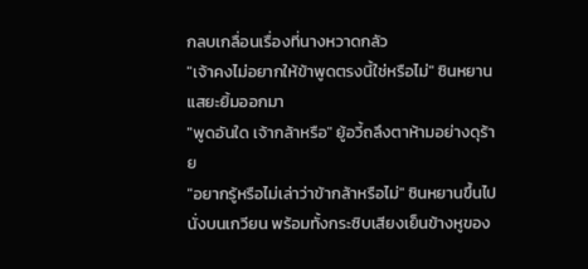กลบเกลื่อนเรื่องที่นางหวาดกลัว
"เจ้าคงไม่อยากให้ข้าพูดตรงนี้ใช่หรือไม่" ซินหยานแสยะยิ้มออกมา
"พูดอันใด เจ้ากล้าหรือ" ยู้อวี้ถลึงตาห้ามอย่างดุร้าย
"อยากรู้หรือไม่เล่าว่าข้ากล้าหรือไม่" ซินหยานขึ้นไปนั่งบนเกวียน พร้อมทั้งกระซิบเสียงเย็นข้างหูของ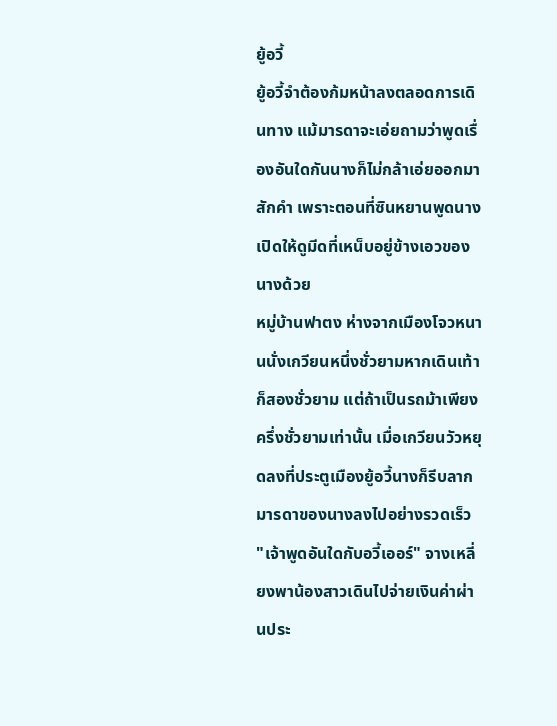ยู้อวี้
ยู้อวี้จำต้องก้มหน้าลงตลอดการเดินทาง แม้มารดาจะเอ่ยถามว่าพูดเรื่องอันใดกันนางก็ไม่กล้าเอ่ยออกมาสักคำ เพราะตอนที่ซินหยานพูดนางเปิดให้ดูมีดที่เหน็บอยู่ข้างเอวของนางด้วย
หมู่บ้านฟาตง ห่างจากเมืองโจวหนานนั่งเกวียนหนึ่งชั่วยามหากเดินเท้าก็สองชั่วยาม แต่ถ้าเป็นรถม้าเพียงครึ่งชั่วยามเท่านั้น เมื่อเกวียนวัวหยุดลงที่ประตูเมืองยู้อวี้นางก็รีบลากมารดาของนางลงไปอย่างรวดเร็ว
"เจ้าพูดอันใดกับอวี้เออร์" จางเหลี่ยงพาน้องสาวเดินไปจ่ายเงินค่าผ่านประ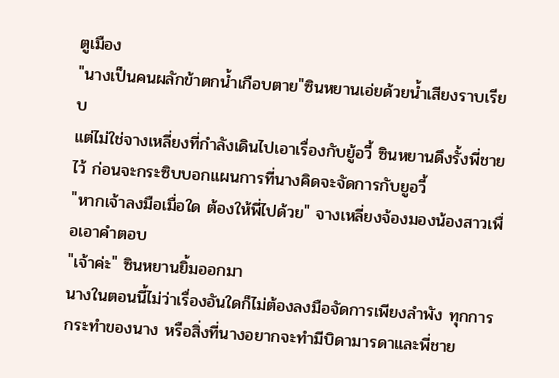ตูเมือง
"นางเป็นคนผลักข้าตกน้ำเกือบตาย"ซินหยานเอ่ยด้วยน้ำเสียงราบเรียบ
แต่ไม่ใช่จางเหลี่ยงที่กำลังเดินไปเอาเรื่องกับยู้อวี้ ซินหยานดึงรั้งพี่ชายไว้ ก่อนจะกระซิบบอกแผนการที่นางคิดจะจัดการกับยูอวี้
"หากเจ้าลงมือเมื่อใด ต้องให้พี่ไปด้วย" จางเหลี่ยงจ้องมองน้องสาวเพื่อเอาคำตอบ
"เจ้าค่ะ" ซินหยานยิ้มออกมา
นางในตอนนี้ไม่ว่าเรื่องอันใดก็ไม่ต้องลงมือจัดการเพียงลำพัง ทุกการกระทำของนาง หรือสิ่งที่นางอยากจะทำมีบิดามารดาและพี่ชาย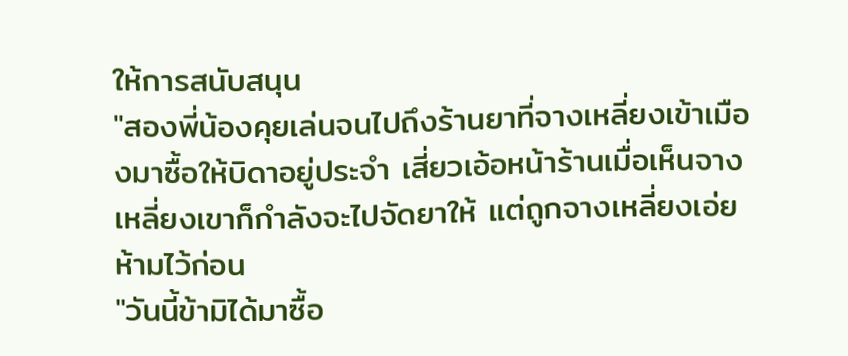ให้การสนับสนุน
"สองพี่น้องคุยเล่นจนไปถึงร้านยาที่จางเหลี่ยงเข้าเมืองมาซื้อให้บิดาอยู่ประจำ เสี่ยวเอ้อหน้าร้านเมื่อเห็นจางเหลี่ยงเขาก็กำลังจะไปจัดยาให้ แต่ถูกจางเหลี่ยงเอ่ยห้ามไว้ก่อน
"วันนี้ข้ามิได้มาซื้อ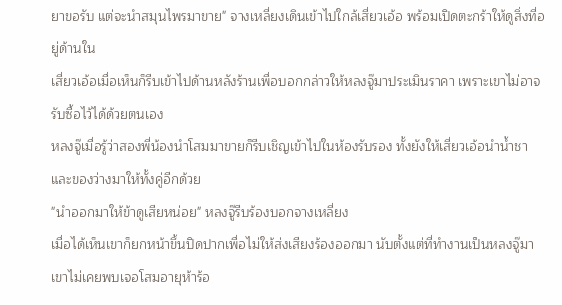ยาขอรับ แต่จะนำสมุนไพรมาขาย" จางเหลี่ยงเดินเข้าไปใกล้เสี่ยวเอ้อ พร้อมเปิดตะกร้าให้ดูสิ่งที่อยู่ด้านใน
เสี่ยวเอ้อเมื่อเห็นก็รีบเข้าไปด้านหลังร้านเพื่อบอกกล่าวให้หลงจู๊มาประเมินราคา เพราะเขาไม่อาจรับซื้อไว้ได้ด้วยตนเอง
หลงจู๊เมื่อรู้ว่าสองพี่น้องนำโสมมาขายก็รีบเชิญเข้าไปในห้องรับรอง ทั้งยังให้เสี่ยวเอ้อนำน้ำชาและของว่างมาให้ทั้งคู่อีกด้วย
"นำออกมาให้ข้าดูเสียหน่อย" หลงจู๊รีบร้องบอกจางเหลี่ยง
เมื่อได้เห็นเขาก็ยกหน้าขึ้นปิดปากเพื่อไม่ให้ส่งเสียงร้องออกมา นับตั้งแต่ที่ทำงานเป็นหลงจู๊มาเขาไม่เคยพบเจอโสมอายุห้าร้อ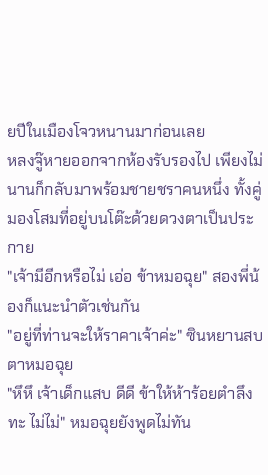ยปีในเมืองโจวหนานมาก่อนเลย
หลงจู๊หายออกจากห้องรับรองไป เพียงไม่นานก็กลับมาพร้อมชายชราคนหนึ่ง ทั้งคู่มองโสมที่อยู่บนโต๊ะด้วยดวงตาเป็นประกาย
"เจ้ามีอีกหรือไม่ เอ่อ ข้าหมอฉุย" สองพี่น้องก็แนะนำตัวเช่นกัน
"อยู่ที่ท่านจะให้ราคาเจ้าค่ะ" ซินหยานสบตาหมอฉุย
"หึหึ เจ้าเด็กแสบ ดีดี ข้าให้ห้าร้อยตำลึงทะ ไม่ไม่" หมอฉุยยังพูดไม่ทัน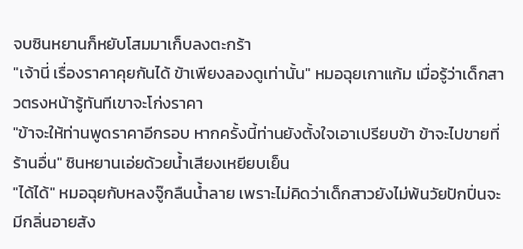จบซินหยานก็หยับโสมมาเก็บลงตะกร้า
"เจ้านี่ เรื่องราคาคุยกันได้ ข้าเพียงลองดูเท่านั้น" หมอฉุยเกาแก้ม เมื่อรู้ว่าเด็กสาวตรงหน้ารู้ทันทีเขาจะโก่งราคา
"ข้าจะให้ท่านพูดราคาอีกรอบ หากครั้งนี้ท่านยังตั้งใจเอาเปรียบข้า ข้าจะไปขายที่ร้านอื่น" ซินหยานเอ่ยด้วยน้ำเสียงเหยียบเย็น
"ได้ได้" หมอฉุยกับหลงจู๊กลืนน้ำลาย เพราะไม่คิดว่าเด็กสาวยังไม่พ้นวัยปักปิ่นจะมีกลิ่นอายสัง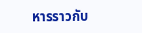หารราวกับ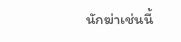นักฆ่าเช่นนี้